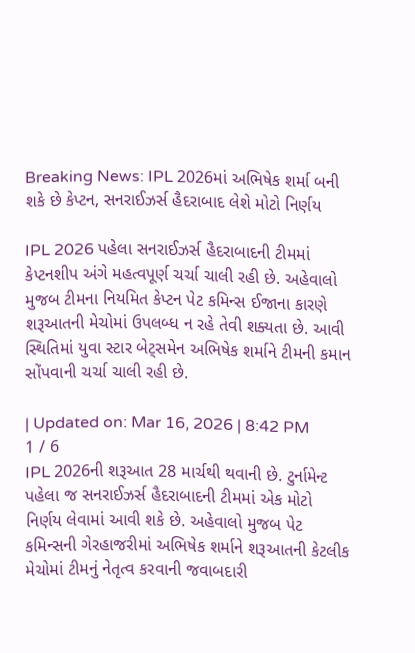Breaking News: IPL 2026માં અભિષેક શર્મા બની શકે છે કેપ્ટન, સનરાઈઝર્સ હૈદરાબાદ લેશે મોટો નિર્ણય

IPL 2026 પહેલા સનરાઈઝર્સ હૈદરાબાદની ટીમમાં કેપ્ટનશીપ અંગે મહત્વપૂર્ણ ચર્ચા ચાલી રહી છે. અહેવાલો મુજબ ટીમના નિયમિત કેપ્ટન પેટ કમિન્સ ઈજાના કારણે શરૂઆતની મેચોમાં ઉપલબ્ધ ન રહે તેવી શક્યતા છે. આવી સ્થિતિમાં યુવા સ્ટાર બેટ્સમેન અભિષેક શર્માને ટીમની કમાન સોંપવાની ચર્ચા ચાલી રહી છે.

| Updated on: Mar 16, 2026 | 8:42 PM
1 / 6
IPL 2026ની શરૂઆત 28 માર્ચથી થવાની છે. ટુર્નામેન્ટ પહેલા જ સનરાઈઝર્સ હૈદરાબાદની ટીમમાં એક મોટો નિર્ણય લેવામાં આવી શકે છે. અહેવાલો મુજબ પેટ કમિન્સની ગેરહાજરીમાં અભિષેક શર્માને શરૂઆતની કેટલીક મેચોમાં ટીમનું નેતૃત્વ કરવાની જવાબદારી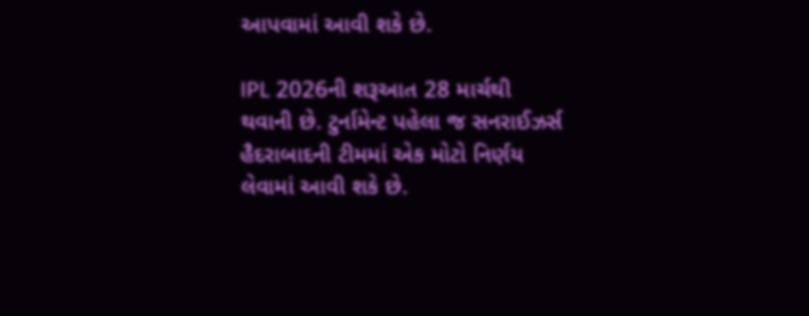આપવામાં આવી શકે છે.

IPL 2026ની શરૂઆત 28 માર્ચથી થવાની છે. ટુર્નામેન્ટ પહેલા જ સનરાઈઝર્સ હૈદરાબાદની ટીમમાં એક મોટો નિર્ણય લેવામાં આવી શકે છે.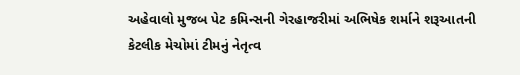અહેવાલો મુજબ પેટ કમિન્સની ગેરહાજરીમાં અભિષેક શર્માને શરૂઆતની કેટલીક મેચોમાં ટીમનું નેતૃત્વ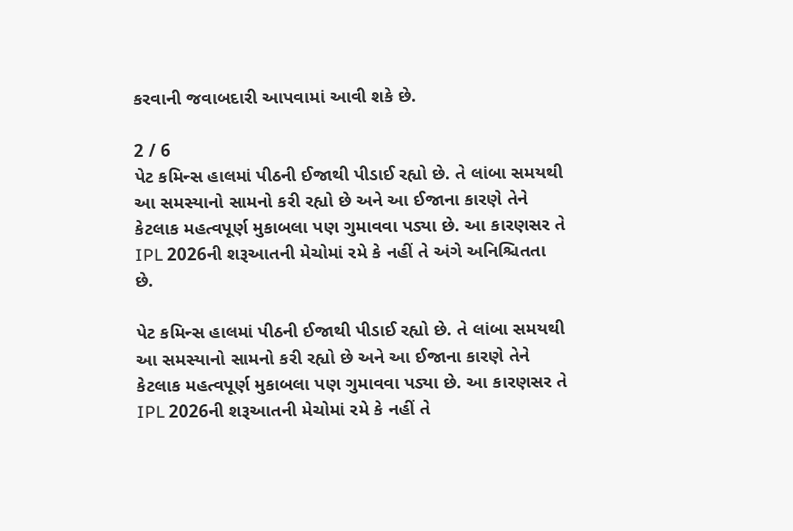કરવાની જવાબદારી આપવામાં આવી શકે છે.

2 / 6
પેટ કમિન્સ હાલમાં પીઠની ઈજાથી પીડાઈ રહ્યો છે. તે લાંબા સમયથી આ સમસ્યાનો સામનો કરી રહ્યો છે અને આ ઈજાના કારણે તેને કેટલાક મહત્વપૂર્ણ મુકાબલા પણ ગુમાવવા પડ્યા છે. આ કારણસર તે IPL 2026ની શરૂઆતની મેચોમાં રમે કે નહીં તે અંગે અનિશ્ચિતતા છે.

પેટ કમિન્સ હાલમાં પીઠની ઈજાથી પીડાઈ રહ્યો છે. તે લાંબા સમયથી આ સમસ્યાનો સામનો કરી રહ્યો છે અને આ ઈજાના કારણે તેને કેટલાક મહત્વપૂર્ણ મુકાબલા પણ ગુમાવવા પડ્યા છે. આ કારણસર તે IPL 2026ની શરૂઆતની મેચોમાં રમે કે નહીં તે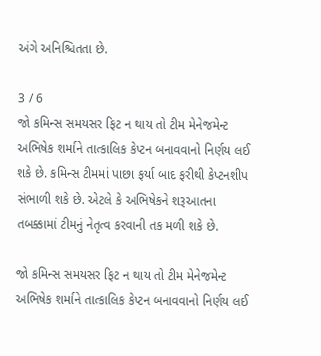અંગે અનિશ્ચિતતા છે.

3 / 6
જો કમિન્સ સમયસર ફિટ ન થાય તો ટીમ મેનેજમેન્ટ અભિષેક શર્માને તાત્કાલિક કેપ્ટન બનાવવાનો નિર્ણય લઈ શકે છે. કમિન્સ ટીમમાં પાછા ફર્યા બાદ ફરીથી કેપ્ટનશીપ સંભાળી શકે છે. એટલે કે અભિષેકને શરૂઆતના તબક્કામાં ટીમનું નેતૃત્વ કરવાની તક મળી શકે છે.

જો કમિન્સ સમયસર ફિટ ન થાય તો ટીમ મેનેજમેન્ટ અભિષેક શર્માને તાત્કાલિક કેપ્ટન બનાવવાનો નિર્ણય લઈ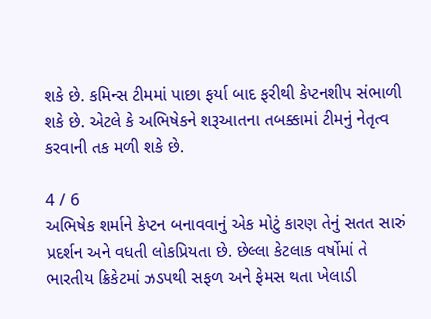શકે છે. કમિન્સ ટીમમાં પાછા ફર્યા બાદ ફરીથી કેપ્ટનશીપ સંભાળી શકે છે. એટલે કે અભિષેકને શરૂઆતના તબક્કામાં ટીમનું નેતૃત્વ કરવાની તક મળી શકે છે.

4 / 6
અભિષેક શર્માને કેપ્ટન બનાવવાનું એક મોટું કારણ તેનું સતત સારું પ્રદર્શન અને વધતી લોકપ્રિયતા છે. છેલ્લા કેટલાક વર્ષોમાં તે ભારતીય ક્રિકેટમાં ઝડપથી સફળ અને ફેમસ થતા ખેલાડી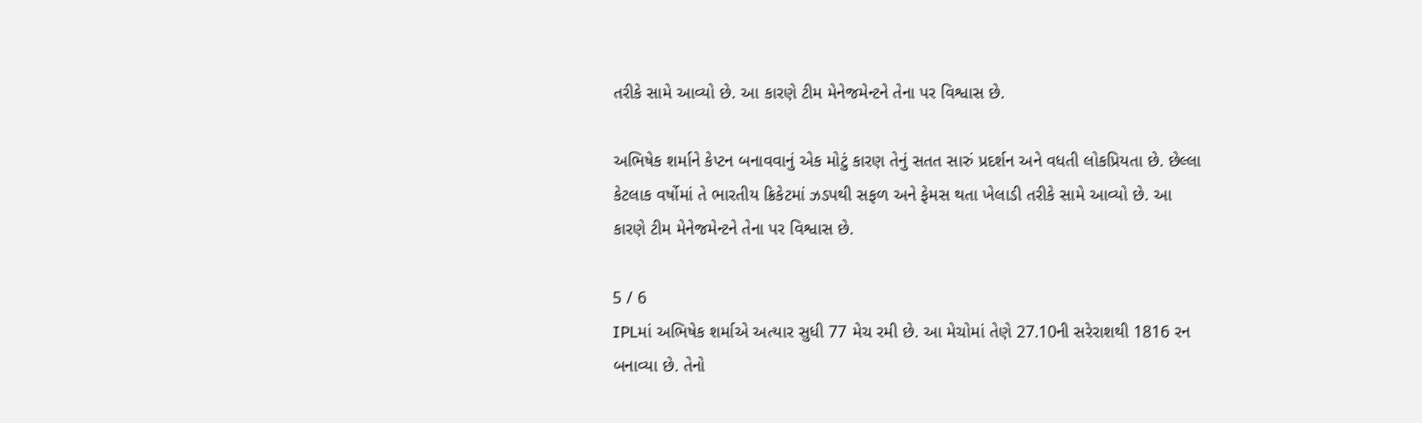તરીકે સામે આવ્યો છે. આ કારણે ટીમ મેનેજમેન્ટને તેના પર વિશ્વાસ છે.

અભિષેક શર્માને કેપ્ટન બનાવવાનું એક મોટું કારણ તેનું સતત સારું પ્રદર્શન અને વધતી લોકપ્રિયતા છે. છેલ્લા કેટલાક વર્ષોમાં તે ભારતીય ક્રિકેટમાં ઝડપથી સફળ અને ફેમસ થતા ખેલાડી તરીકે સામે આવ્યો છે. આ કારણે ટીમ મેનેજમેન્ટને તેના પર વિશ્વાસ છે.

5 / 6
IPLમાં અભિષેક શર્માએ અત્યાર સુધી 77 મેચ રમી છે. આ મેચોમાં તેણે 27.10ની સરેરાશથી 1816 રન બનાવ્યા છે. તેનો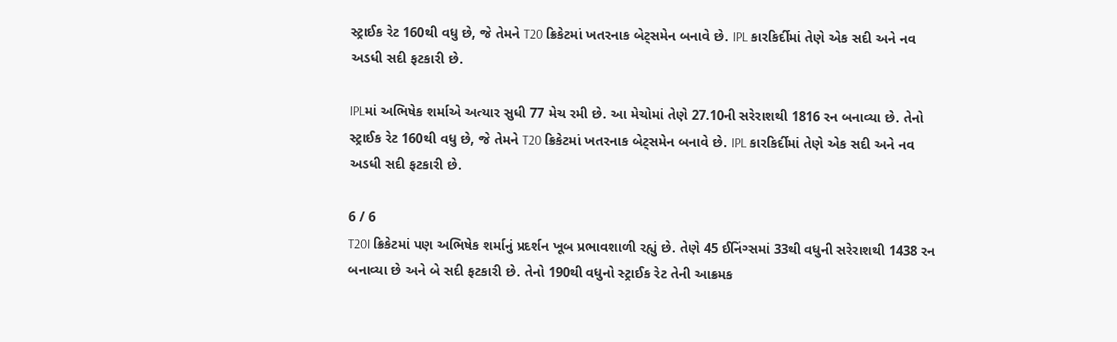સ્ટ્રાઈક રેટ 160થી વધુ છે, જે તેમને T20 ક્રિકેટમાં ખતરનાક બેટ્સમેન બનાવે છે. IPL કારકિર્દીમાં તેણે એક સદી અને નવ અડધી સદી ફટકારી છે.

IPLમાં અભિષેક શર્માએ અત્યાર સુધી 77 મેચ રમી છે. આ મેચોમાં તેણે 27.10ની સરેરાશથી 1816 રન બનાવ્યા છે. તેનો સ્ટ્રાઈક રેટ 160થી વધુ છે, જે તેમને T20 ક્રિકેટમાં ખતરનાક બેટ્સમેન બનાવે છે. IPL કારકિર્દીમાં તેણે એક સદી અને નવ અડધી સદી ફટકારી છે.

6 / 6
T20I ક્રિકેટમાં પણ અભિષેક શર્માનું પ્રદર્શન ખૂબ પ્રભાવશાળી રહ્યું છે. તેણે 45 ઈનિંગ્સમાં 33થી વધુની સરેરાશથી 1438 રન બનાવ્યા છે અને બે સદી ફટકારી છે. તેનો 190થી વધુનો સ્ટ્રાઈક રેટ તેની આક્રમક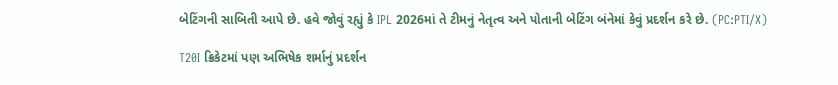બેટિંગની સાબિતી આપે છે. હવે જોવું રહ્યું કે IPL 2026માં તે ટીમનું નેતૃત્વ અને પોતાની બેટિંગ બંનેમાં કેવું પ્રદર્શન કરે છે. (PC:PTI/X)

T20I ક્રિકેટમાં પણ અભિષેક શર્માનું પ્રદર્શન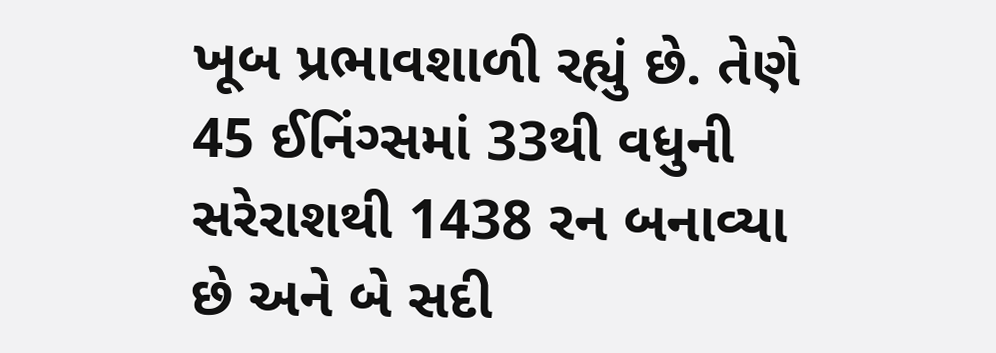ખૂબ પ્રભાવશાળી રહ્યું છે. તેણે 45 ઈનિંગ્સમાં 33થી વધુની સરેરાશથી 1438 રન બનાવ્યા છે અને બે સદી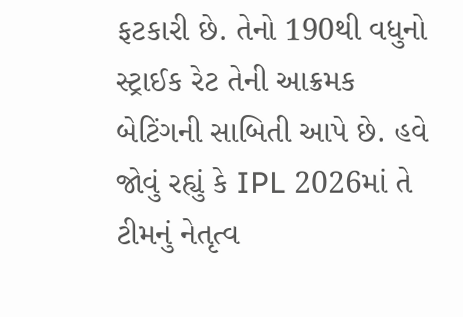ફટકારી છે. તેનો 190થી વધુનો સ્ટ્રાઈક રેટ તેની આક્રમક બેટિંગની સાબિતી આપે છે. હવે જોવું રહ્યું કે IPL 2026માં તે ટીમનું નેતૃત્વ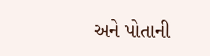અને પોતાની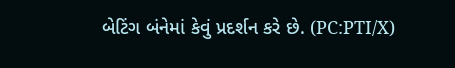બેટિંગ બંનેમાં કેવું પ્રદર્શન કરે છે. (PC:PTI/X)